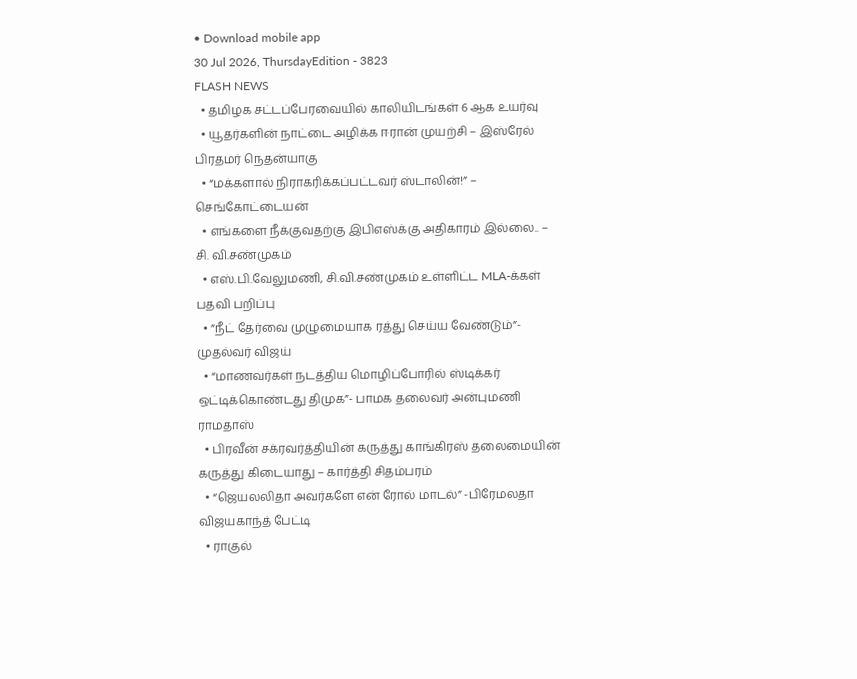• Download mobile app
30 Jul 2026, ThursdayEdition - 3823
FLASH NEWS
  • தமிழக சட்டப்பேரவையில் காலியிடங்கள் 6 ஆக உயர்வு
  • யூதர்களின் நாட்டை அழிக்க ஈரான் முயற்சி – இஸ்ரேல் பிரதமர் நெதன்யாகு
  • “மக்களால் நிராகரிக்கப்பட்டவர் ஸ்டாலின்!” – செங்கோட்டையன்
  • எங்களை நீக்குவதற்கு இபிஎஸ்க்கு அதிகாரம் இல்லை.. – சி. வி.சண்முகம்
  • எஸ்.பி.வேலுமணி, சி.வி.சண்முகம் உள்ளிட்ட MLA-க்கள் பதவி பறிப்பு
  • ”நீட் தேர்வை முழுமையாக ரத்து செய்ய வேண்டும்”- முதல்வர் விஜய்
  • “மாணவர்கள் நடத்திய மொழிப்போரில் ஸ்டிக்கர் ஒட்டிக்கொண்டது திமுக”- பாமக தலைவர் அன்புமணி ராமதாஸ்
  • பிரவீன் சக்ரவர்த்தியின் கருத்து காங்கிரஸ் தலைமையின் கருத்து கிடையாது – கார்த்தி சிதம்பரம்
  • “ஜெயலலிதா அவர்களே என் ரோல் மாடல்” -பிரேமலதா விஜயகாந்த் பேட்டி
  • ராகுல்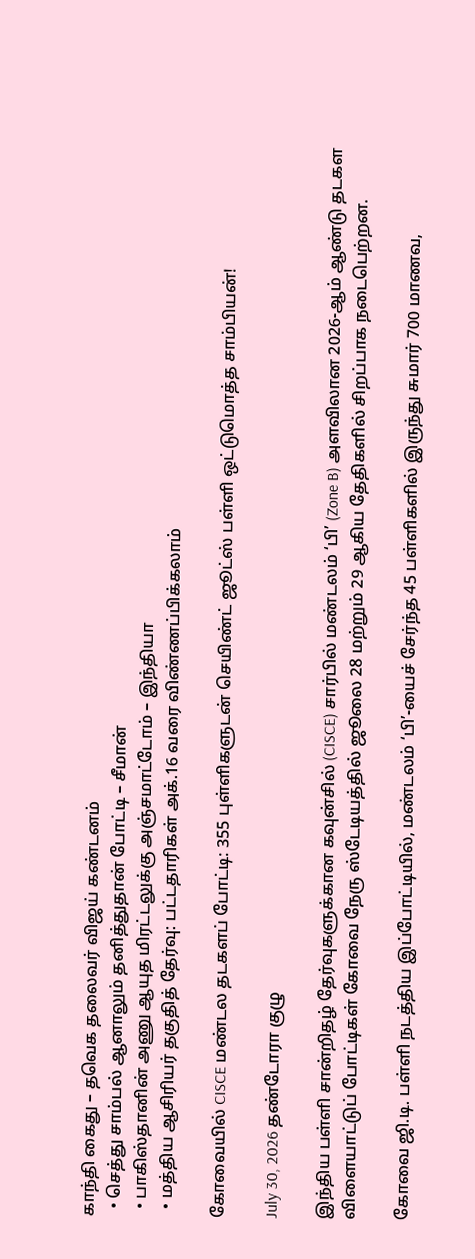காந்தி கைது – தவெக தலைவர் விஜய் கண்டனம்
  • செத்து சாம்பல் ஆனாலும் தனித்துதான் போட்டி – சீமான்
  • பாகிஸ்தானின் அணு ஆயுத மிரட்டலுக்கு அஞ்சமாட்டோம் – இந்தியா
  • மத்திய ஆசிரியர் தகுதித் தேர்வு: பட்டதாரிகள் அக்.16 வரை விண்ணப்பிக்கலாம்

கோவையில் CISCE மண்டல தடகளப் போட்டி: 355 புள்ளிகளுடன் செயிண்ட் ஜூட்ஸ் பள்ளி ஒட்டுமொத்த சாம்பியன்!

July 30, 2026 தண்டோரா குழு

இந்திய பள்ளி சான்றிதழ் தேர்வுகளுக்கான கவுன்சில் (CISCE) சார்பில் மண்டலம் ‘பி’ (Zone B) அளவிலான 2026-ஆம் ஆண்டு தடகள விளையாட்டுப் போட்டிகள் கோவை நேரு ஸ்டேடியத்தில் ஜூலை 28 மற்றும் 29 ஆகிய தேதிகளில் சிறப்பாக நடைபெற்றன.

கோவை ஜி.டி. பள்ளி நடத்திய இப்போட்டியில், மண்டலம் ‘பி’-யைச் சேர்ந்த 45 பள்ளிகளில் இருந்து சுமார் 700 மாணவ,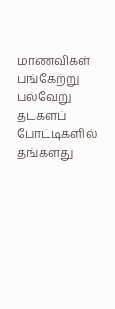மாணவிகள் பங்கேற்று பல்வேறு தடகளப் போட்டிகளில் தங்களது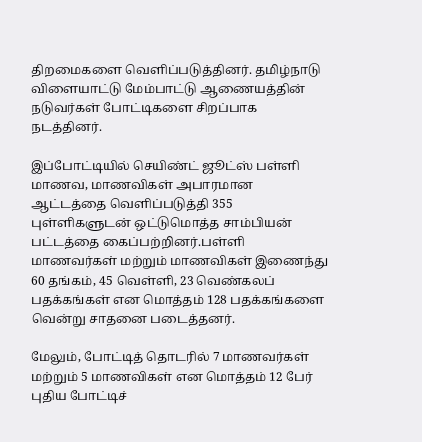திறமைகளை வெளிப்படுத்தினர். தமிழ்நாடு விளையாட்டு மேம்பாட்டு ஆணையத்தின் நடுவர்கள் போட்டிகளை சிறப்பாக நடத்தினர்.

இப்போட்டியில் செயிண்ட் ஜூட்ஸ் பள்ளி மாணவ, மாணவிகள் அபாரமான ஆட்டத்தை வெளிப்படுத்தி 355 புள்ளிகளுடன் ஒட்டுமொத்த சாம்பியன் பட்டத்தை கைப்பற்றினர்.பள்ளி மாணவர்கள் மற்றும் மாணவிகள் இணைந்து 60 தங்கம், 45 வெள்ளி, 23 வெண்கலப் பதக்கங்கள் என மொத்தம் 128 பதக்கங்களை வென்று சாதனை படைத்தனர்.

மேலும், போட்டித் தொடரில் 7 மாணவர்கள் மற்றும் 5 மாணவிகள் என மொத்தம் 12 பேர் புதிய போட்டிச்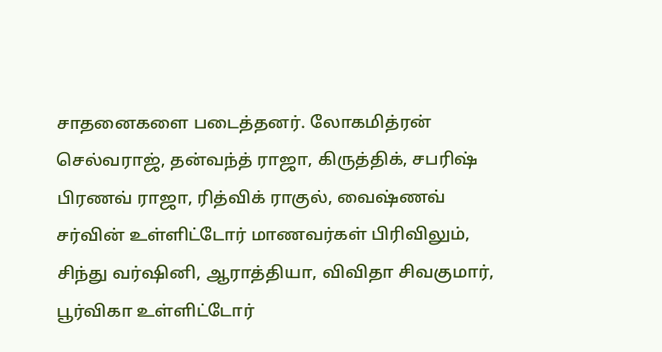சாதனைகளை படைத்தனர். லோகமித்ரன் செல்வராஜ், தன்வந்த் ராஜா, கிருத்திக், சபரிஷ் பிரணவ் ராஜா, ரித்விக் ராகுல், வைஷ்ணவ் சர்வின் உள்ளிட்டோர் மாணவர்கள் பிரிவிலும், சிந்து வர்ஷினி, ஆராத்தியா, விவிதா சிவகுமார், பூர்விகா உள்ளிட்டோர்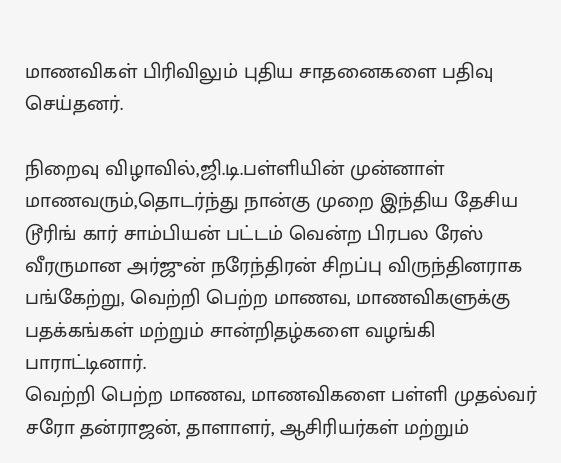மாணவிகள் பிரிவிலும் புதிய சாதனைகளை பதிவு செய்தனர்.

நிறைவு விழாவில்,ஜி.டி.பள்ளியின் முன்னாள் மாணவரும்,தொடர்ந்து நான்கு முறை இந்திய தேசிய டூரிங் கார் சாம்பியன் பட்டம் வென்ற பிரபல ரேஸ் வீரருமான அர்ஜுன் நரேந்திரன் சிறப்பு விருந்தினராக பங்கேற்று, வெற்றி பெற்ற மாணவ, மாணவிகளுக்கு பதக்கங்கள் மற்றும் சான்றிதழ்களை வழங்கி பாராட்டினார்.
வெற்றி பெற்ற மாணவ, மாணவிகளை பள்ளி முதல்வர் சரோ தன்ராஜன், தாளாளர், ஆசிரியர்கள் மற்றும்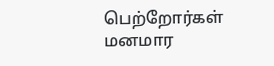பெற்றோர்கள் மனமார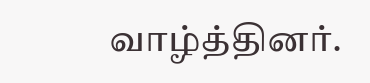வாழ்த்தினர்.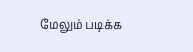மேலும் படிக்க